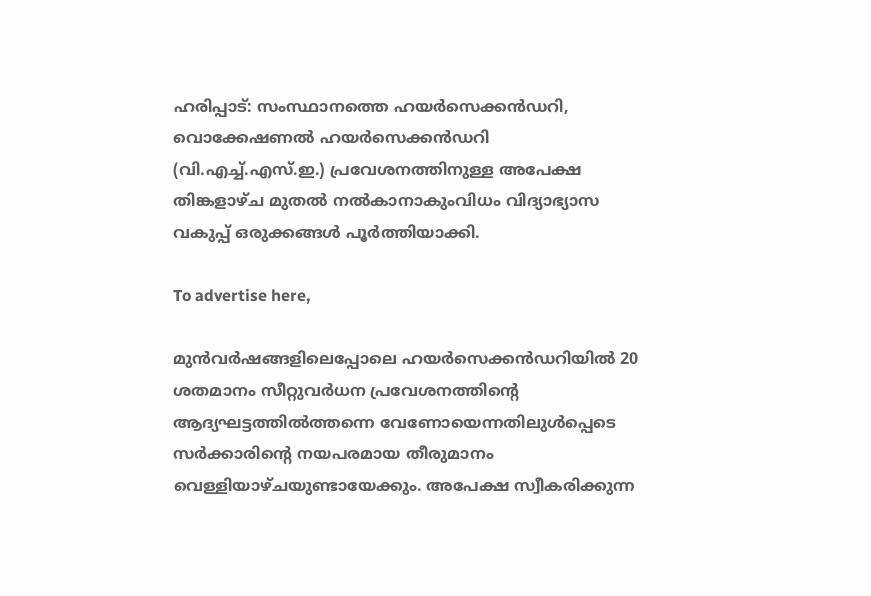ഹരിപ്പാട്: സംസ്ഥാനത്തെ ഹയർസെക്കൻഡറി, വൊക്കേഷണൽ ഹയർസെക്കൻഡറി (വി.എച്ച്.എസ്.ഇ.) പ്രവേശനത്തിനുള്ള അപേക്ഷ തിങ്കളാഴ്ച മുതൽ നൽകാനാകുംവിധം വിദ്യാഭ്യാസ വകുപ്പ് ഒരുക്കങ്ങൾ പൂർത്തിയാക്കി.

To advertise here,

മുൻവർഷങ്ങളിലെപ്പോലെ ഹയർസെക്കൻഡറിയിൽ 20 ശതമാനം സീറ്റുവർധന പ്രവേശനത്തിന്റെ ആദ്യഘട്ടത്തിൽത്തന്നെ വേണോയെന്നതിലുൾപ്പെടെ സർക്കാരിന്റെ നയപരമായ തീരുമാനം വെള്ളിയാഴ്ചയുണ്ടായേക്കും. അപേക്ഷ സ്വീകരിക്കുന്ന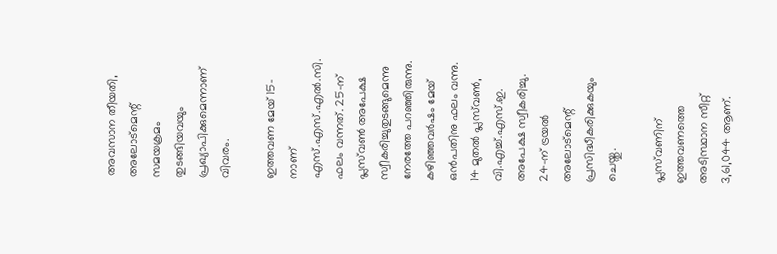അവസാന തീയതി, അലോട്‌മെന്റ് സമയക്രമം തുടങ്ങിയവയും പ്രഖ്യാപിക്കുമെന്നാണ് വിവരം.

ഇത്തവണ മേയ് 15-നാണ് എസ്.എസ്.എൽ.സി. ഫലം വന്നത്. 25-ന് പ്ലസ്‌വൺ അപേക്ഷ സ്വീകരിച്ചുതുടങ്ങുമെന്നു നേരത്തേ പറഞ്ഞിരുന്നു. കഴിഞ്ഞവർഷം മേയ് ഒൻപതിനു ഫലം വന്നു. 14 മുതൽ പ്ലസ്‌വൺ, വി.എച്ച്.എസ്.ഇ. അപേക്ഷ സ്വീകരിച്ചു. 24-ന് ട്രയൽ അലോട്‌മെന്റ് പ്രസിദ്ധീകരിക്കുകയും ചെയ്തു.

പ്ലസ്‌വണിന് ഇത്തവണത്തെ അടിസ്ഥാന സീറ്റ് 3,61,044 ആണ്.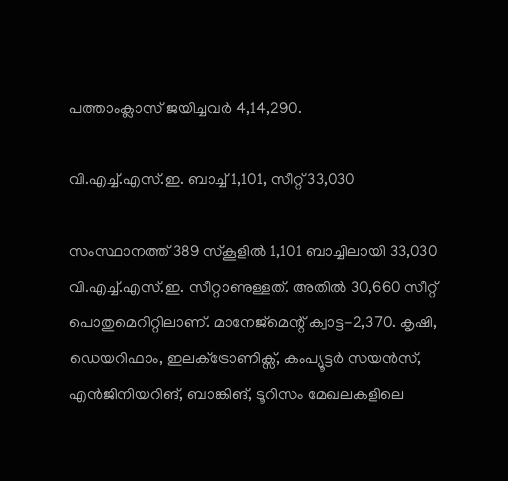പത്താംക്ലാസ് ജയിച്ചവർ 4,14,290.

വി.എച്ച്.എസ്.ഇ. ബാച്ച് 1,101, സീറ്റ് 33,030

സംസ്ഥാനത്ത് 389 സ്കൂളിൽ 1,101 ബാച്ചിലായി 33,030 വി.എച്ച്.എസ്.ഇ. സീറ്റാണുള്ളത്. അതിൽ 30,660 സീറ്റ് പൊതുമെറിറ്റിലാണ്. മാനേജ്‌മെന്റ് ക്വാട്ട-2,370. കൃഷി, ഡെയറിഫാം, ഇലക്‌ട്രോണിക്സ്, കംപ്യൂട്ടർ സയൻസ്, എൻജിനിയറിങ്, ബാങ്കിങ്, ടൂറിസം മേഖലകളിലെ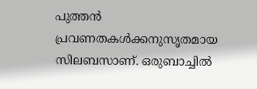പുത്തൻ പ്രവണതകൾക്കനുസൃതമായ സിലബസാണ്. ഒരുബാച്ചിൽ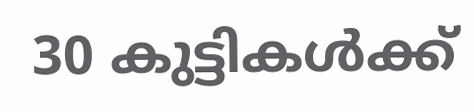30 കുട്ടികൾക്ക്‌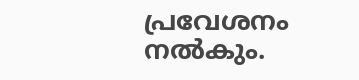പ്രവേശനം നൽകും.